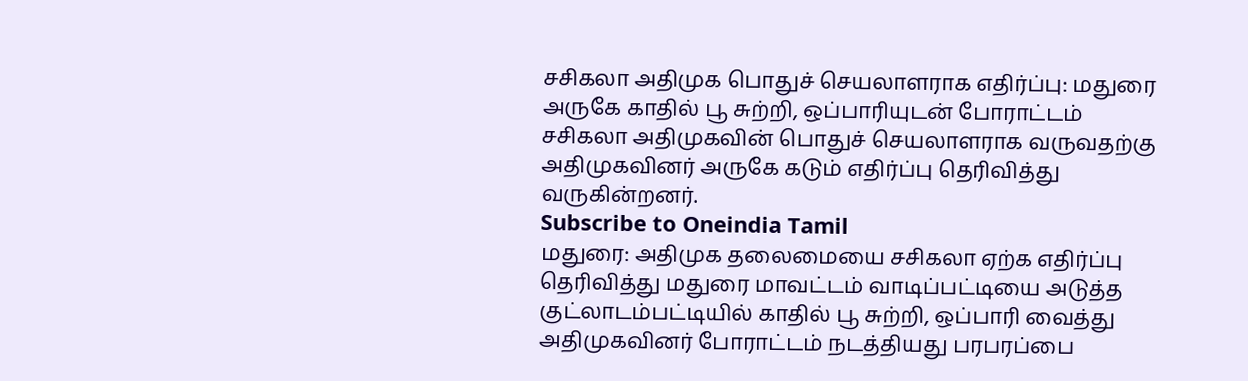சசிகலா அதிமுக பொதுச் செயலாளராக எதிர்ப்பு: மதுரை அருகே காதில் பூ சுற்றி, ஒப்பாரியுடன் போராட்டம்
சசிகலா அதிமுகவின் பொதுச் செயலாளராக வருவதற்கு அதிமுகவினர் அருகே கடும் எதிர்ப்பு தெரிவித்து வருகின்றனர்.
Subscribe to Oneindia Tamil
மதுரை: அதிமுக தலைமையை சசிகலா ஏற்க எதிர்ப்பு தெரிவித்து மதுரை மாவட்டம் வாடிப்பட்டியை அடுத்த குட்லாடம்பட்டியில் காதில் பூ சுற்றி, ஒப்பாரி வைத்து அதிமுகவினர் போராட்டம் நடத்தியது பரபரப்பை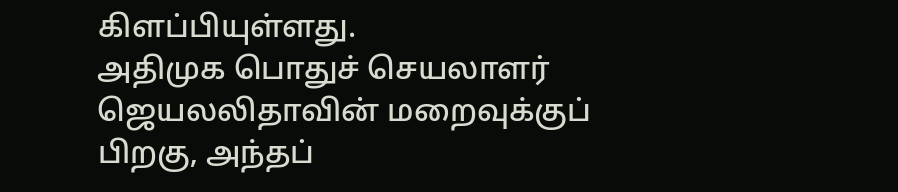கிளப்பியுள்ளது.
அதிமுக பொதுச் செயலாளர் ஜெயலலிதாவின் மறைவுக்குப் பிறகு, அந்தப்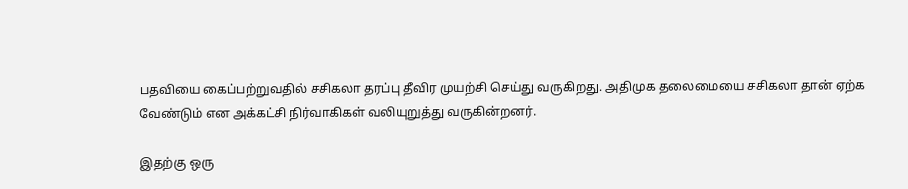பதவியை கைப்பற்றுவதில் சசிகலா தரப்பு தீவிர முயற்சி செய்து வருகிறது. அதிமுக தலைமையை சசிகலா தான் ஏற்க வேண்டும் என அக்கட்சி நிர்வாகிகள் வலியுறுத்து வருகின்றனர்.

இதற்கு ஒரு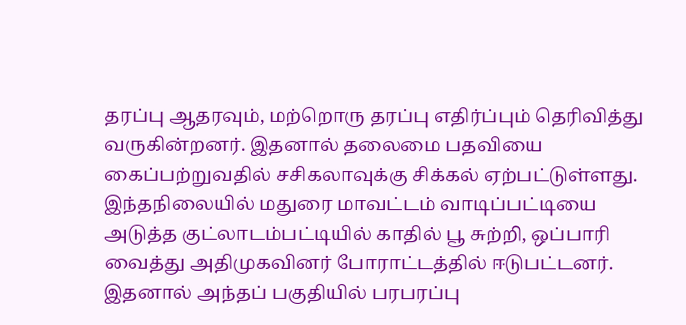தரப்பு ஆதரவும், மற்றொரு தரப்பு எதிர்ப்பும் தெரிவித்து வருகின்றனர். இதனால் தலைமை பதவியை கைப்பற்றுவதில் சசிகலாவுக்கு சிக்கல் ஏற்பட்டுள்ளது.
இந்தநிலையில் மதுரை மாவட்டம் வாடிப்பட்டியை அடுத்த குட்லாடம்பட்டியில் காதில் பூ சுற்றி, ஒப்பாரி வைத்து அதிமுகவினர் போராட்டத்தில் ஈடுபட்டனர். இதனால் அந்தப் பகுதியில் பரபரப்பு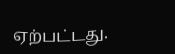ஏற்பட்டது.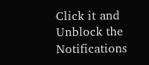Click it and Unblock the Notifications